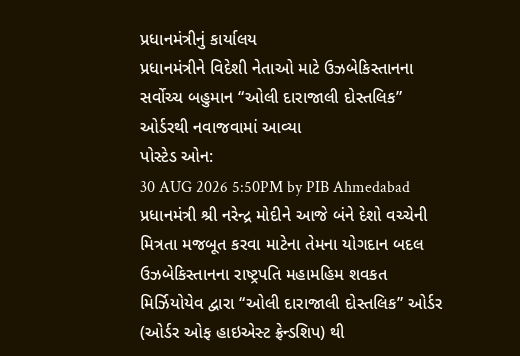પ્રધાનમંત્રીનું કાર્યાલય
પ્રધાનમંત્રીને વિદેશી નેતાઓ માટે ઉઝબેકિસ્તાનના સર્વોચ્ચ બહુમાન “ઓલી દારાજાલી દોસ્તલિક” ઓર્ડરથી નવાજવામાં આવ્યા
પોસ્ટેડ ઓન:
30 AUG 2026 5:50PM by PIB Ahmedabad
પ્રધાનમંત્રી શ્રી નરેન્દ્ર મોદીને આજે બંને દેશો વચ્ચેની મિત્રતા મજબૂત કરવા માટેના તેમના યોગદાન બદલ ઉઝબેકિસ્તાનના રાષ્ટ્રપતિ મહામહિમ શવકત મિર્ઝિયોયેવ દ્વારા “ઓલી દારાજાલી દોસ્તલિક” ઓર્ડર (ઓર્ડર ઓફ હાઇએસ્ટ ફ્રેન્ડશિપ) થી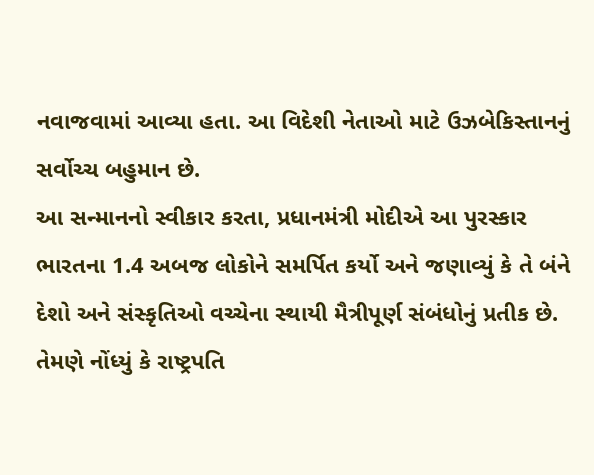નવાજવામાં આવ્યા હતા. આ વિદેશી નેતાઓ માટે ઉઝબેકિસ્તાનનું સર્વોચ્ચ બહુમાન છે.
આ સન્માનનો સ્વીકાર કરતા, પ્રધાનમંત્રી મોદીએ આ પુરસ્કાર ભારતના 1.4 અબજ લોકોને સમર્પિત કર્યો અને જણાવ્યું કે તે બંને દેશો અને સંસ્કૃતિઓ વચ્ચેના સ્થાયી મૈત્રીપૂર્ણ સંબંધોનું પ્રતીક છે. તેમણે નોંધ્યું કે રાષ્ટ્રપતિ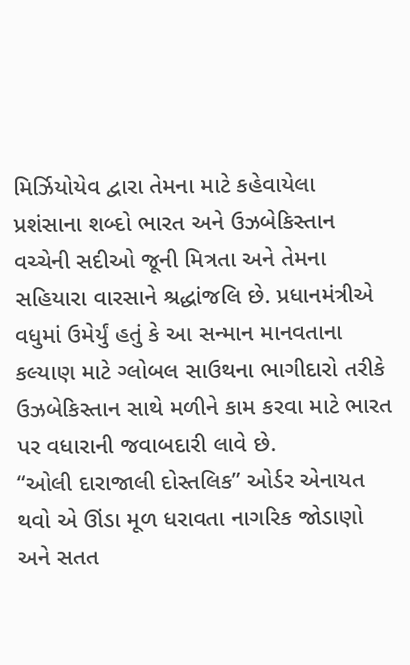મિર્ઝિયોયેવ દ્વારા તેમના માટે કહેવાયેલા પ્રશંસાના શબ્દો ભારત અને ઉઝબેકિસ્તાન વચ્ચેની સદીઓ જૂની મિત્રતા અને તેમના સહિયારા વારસાને શ્રદ્ધાંજલિ છે. પ્રધાનમંત્રીએ વધુમાં ઉમેર્યું હતું કે આ સન્માન માનવતાના કલ્યાણ માટે ગ્લોબલ સાઉથના ભાગીદારો તરીકે ઉઝબેકિસ્તાન સાથે મળીને કામ કરવા માટે ભારત પર વધારાની જવાબદારી લાવે છે.
“ઓલી દારાજાલી દોસ્તલિક” ઓર્ડર એનાયત થવો એ ઊંડા મૂળ ધરાવતા નાગરિક જોડાણો અને સતત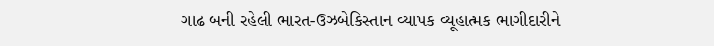ગાઢ બની રહેલી ભારત-ઉઝબેકિસ્તાન વ્યાપક વ્યૂહાત્મક ભાગીદારીને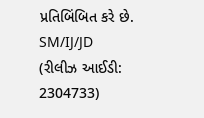પ્રતિબિંબિત કરે છે.
SM/IJ/JD
(રીલીઝ આઈડી: 2304733)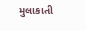મુલાકાતી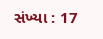સંખ્યા : 17